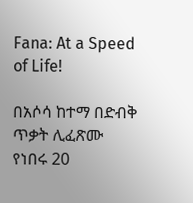Fana: At a Speed of Life!

በአሶሳ ከተማ በድብቅ ጥቃት ሊፈጽሙ የነበሩ 20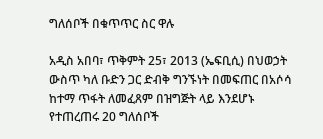ግለሰቦች በቁጥጥር ስር ዋሉ

አዲስ አበባ፣ ጥቅምት 25፣ 2013 (ኤፍቢሲ) በህወኃት ውስጥ ካለ ቡድን ጋር ድብቅ ግንኙነት በመፍጠር በአሶሳ ከተማ ጥፋት ለመፈጸም በዝግጅት ላይ እንደሆኑ የተጠረጠሩ 20 ግለሰቦች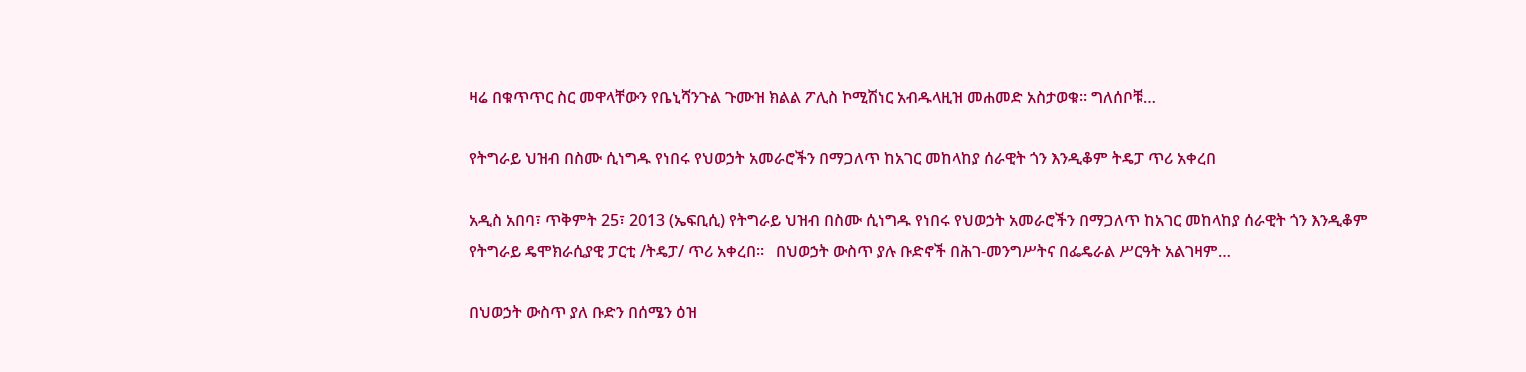ዛሬ በቁጥጥር ስር መዋላቸውን የቤኒሻንጉል ጉሙዝ ክልል ፖሊስ ኮሚሽነር አብዱላዚዝ መሐመድ አስታወቁ። ግለሰቦቹ…

የትግራይ ህዝብ በስሙ ሲነግዱ የነበሩ የህወኃት አመራሮችን በማጋለጥ ከአገር መከላከያ ሰራዊት ጎን እንዲቆም ትዴፓ ጥሪ አቀረበ

አዲስ አበባ፣ ጥቅምት 25፣ 2013 (ኤፍቢሲ) የትግራይ ህዝብ በስሙ ሲነግዱ የነበሩ የህወኃት አመራሮችን በማጋለጥ ከአገር መከላከያ ሰራዊት ጎን እንዲቆም የትግራይ ዴሞክራሲያዊ ፓርቲ /ትዴፓ/ ጥሪ አቀረበ።   በህወኃት ውስጥ ያሉ ቡድኖች በሕገ-መንግሥትና በፌዴራል ሥርዓት አልገዛም…

በህወኃት ውስጥ ያለ ቡድን በሰሜን ዕዝ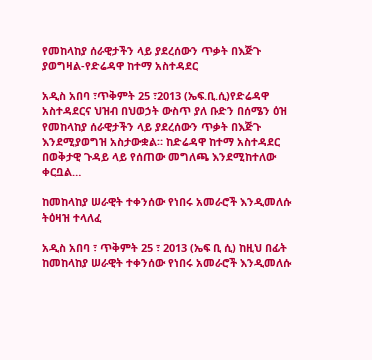የመከላከያ ሰራዊታችን ላይ ያደረሰውን ጥቃት በእጅጉ ያወግዛል-የድሬዳዋ ከተማ አስተዳደር

አዲስ አበባ ፣ጥቅምት 25 ፣2013 (ኤፍ.ቢ.ሲ)የድሬዳዋ አስተዳደርና ህዝብ በህወኃት ውስጥ ያለ ቡድን በሰሜን ዕዝ የመከላከያ ሰራዊታችን ላይ ያደረሰውን ጥቃት በእጅጉ እንደሚያወግዝ አስታውቋል። ከድሬዳዋ ከተማ አስተዳደር በወቅታዊ ጉዳይ ላይ የሰጠው መግለጫ እንደሚከተለው ቀርቧል…

ከመከላከያ ሠራዊት ተቀንሰው የነበሩ አመራሮች እንዲመለሱ ትዕዛዝ ተላለፈ

አዲስ አበባ ፣ ጥቅምት 25 ፣ 2013 (ኤፍ ቢ ሲ) ከዚህ በፊት ከመከላከያ ሠራዊት ተቀንሰው የነበሩ አመራሮች እንዲመለሱ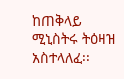ከጠቅላይ ሚኒስትሩ ትዕዛዝ አስተላለፈ፡፡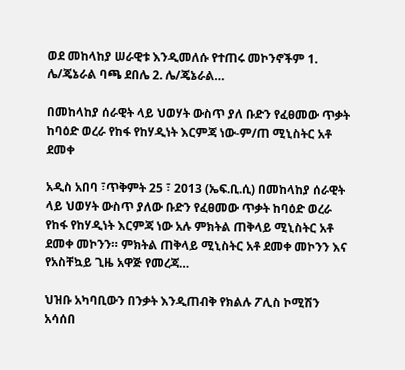ወደ መከላከያ ሠራዊቱ እንዲመለሱ የተጠሩ መኮንኖችም 1. ሌ/ጄኔራል ባጫ ደበሌ 2. ሌ/ጄኔራል…

በመከላከያ ሰራዊት ላይ ህወሃት ውስጥ ያለ ቡድን የፈፀመው ጥቃት ከባዕድ ወረራ የከፋ የከሃዲነት እርምጃ ነው-ም/ጠ ሚኒስትር አቶ ደመቀ

አዲስ አበባ ፣ጥቅምት 25 ፣ 2013 (ኤፍ.ቢ.ሲ) በመከላከያ ሰራዊት ላይ ህወሃት ውስጥ ያለው ቡድን የፈፀመው ጥቃት ከባዕድ ወረራ የከፋ የከሃዲነት እርምጃ ነው አሉ ምክትል ጠቅላይ ሚኒስትር አቶ ደመቀ መኮንን። ምክትል ጠቅላይ ሚኒስትር አቶ ደመቀ መኮንን እና የአስቸኳይ ጊዜ አዋጅ የመረጃ…

ህዝቡ አካባቢውን በንቃት እንዲጠብቅ የክልሉ ፖሊስ ኮሚሽን አሳሰበ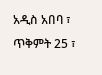አዲስ አበባ ፣ ጥቅምት 25 ፣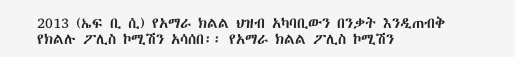2013 (ኤፍ ቢ ሲ) የአማራ ክልል ህዝብ አካባቢውን በንቃት እንዲጠብቅ የክልሉ ፖሊስ ኮሚሽን አሳሰበ፡፡ የአማራ ክልል ፖሊስ ኮሚሽን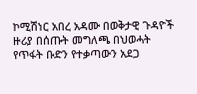ኮሚሽነር አበረ አዳሙ በወቅታዊ ጉዳዮች ዙሪያ በሰጡት መግለጫ በህወሓት የጥፋት ቡድን የተቃጣውን አደጋ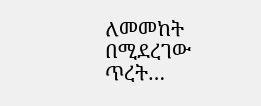ለመመከት በሚደረገው ጥረት…